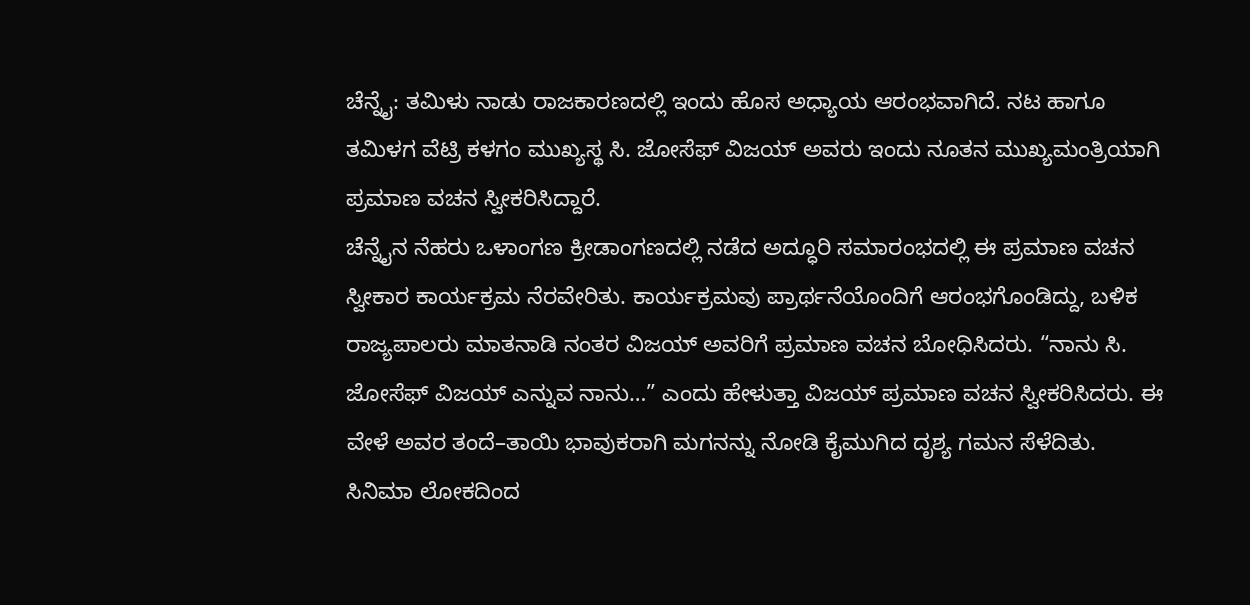ಚೆನ್ನೈ: ತಮಿಳು ನಾಡು ರಾಜಕಾರಣದಲ್ಲಿ ಇಂದು ಹೊಸ ಅಧ್ಯಾಯ ಆರಂಭವಾಗಿದೆ. ನಟ ಹಾಗೂ ತಮಿಳಗ ವೆಟ್ರಿ ಕಳಗಂ ಮುಖ್ಯಸ್ಥ ಸಿ. ಜೋಸೆಫ್ ವಿಜಯ್ ಅವರು ಇಂದು ನೂತನ ಮುಖ್ಯಮಂತ್ರಿಯಾಗಿ ಪ್ರಮಾಣ ವಚನ ಸ್ವೀಕರಿಸಿದ್ದಾರೆ.
ಚೆನ್ನೈನ ನೆಹರು ಒಳಾಂಗಣ ಕ್ರೀಡಾಂಗಣದಲ್ಲಿ ನಡೆದ ಅದ್ಧೂರಿ ಸಮಾರಂಭದಲ್ಲಿ ಈ ಪ್ರಮಾಣ ವಚನ ಸ್ವೀಕಾರ ಕಾರ್ಯಕ್ರಮ ನೆರವೇರಿತು. ಕಾರ್ಯಕ್ರಮವು ಪ್ರಾರ್ಥನೆಯೊಂದಿಗೆ ಆರಂಭಗೊಂಡಿದ್ದು, ಬಳಿಕ ರಾಜ್ಯಪಾಲರು ಮಾತನಾಡಿ ನಂತರ ವಿಜಯ್ ಅವರಿಗೆ ಪ್ರಮಾಣ ವಚನ ಬೋಧಿಸಿದರು. “ನಾನು ಸಿ. ಜೋಸೆಫ್ ವಿಜಯ್ ಎನ್ನುವ ನಾನು…” ಎಂದು ಹೇಳುತ್ತಾ ವಿಜಯ್ ಪ್ರಮಾಣ ವಚನ ಸ್ವೀಕರಿಸಿದರು. ಈ ವೇಳೆ ಅವರ ತಂದೆ–ತಾಯಿ ಭಾವುಕರಾಗಿ ಮಗನನ್ನು ನೋಡಿ ಕೈಮುಗಿದ ದೃಶ್ಯ ಗಮನ ಸೆಳೆದಿತು.
ಸಿನಿಮಾ ಲೋಕದಿಂದ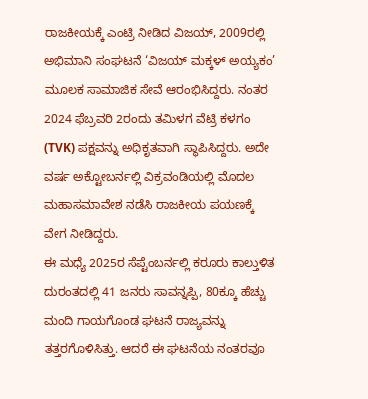ರಾಜಕೀಯಕ್ಕೆ ಎಂಟ್ರಿ ನೀಡಿದ ವಿಜಯ್, 2009ರಲ್ಲಿ ಅಭಿಮಾನಿ ಸಂಘಟನೆ ‘ವಿಜಯ್ ಮಕ್ಕಳ್ ಅಯ್ಯಕಂ’ ಮೂಲಕ ಸಾಮಾಜಿಕ ಸೇವೆ ಆರಂಭಿಸಿದ್ದರು. ನಂತರ 2024 ಫೆಬ್ರವರಿ 2ರಂದು ತಮಿಳಗ ವೆಟ್ರಿ ಕಳಗಂ (TVK) ಪಕ್ಷವನ್ನು ಅಧಿಕೃತವಾಗಿ ಸ್ಥಾಪಿಸಿದ್ದರು. ಅದೇ ವರ್ಷ ಅಕ್ಟೋಬರ್ನಲ್ಲಿ ವಿಕ್ರವಂಡಿಯಲ್ಲಿ ಮೊದಲ ಮಹಾಸಮಾವೇಶ ನಡೆಸಿ ರಾಜಕೀಯ ಪಯಣಕ್ಕೆ ವೇಗ ನೀಡಿದ್ದರು.
ಈ ಮಧ್ಯೆ 2025ರ ಸೆಪ್ಟೆಂಬರ್ನಲ್ಲಿ ಕರೂರು ಕಾಲ್ತುಳಿತ ದುರಂತದಲ್ಲಿ 41 ಜನರು ಸಾವನ್ನಪ್ಪಿ, 80ಕ್ಕೂ ಹೆಚ್ಚು ಮಂದಿ ಗಾಯಗೊಂಡ ಘಟನೆ ರಾಜ್ಯವನ್ನು ತತ್ತರಗೊಳಿಸಿತ್ತು. ಆದರೆ ಈ ಘಟನೆಯ ನಂತರವೂ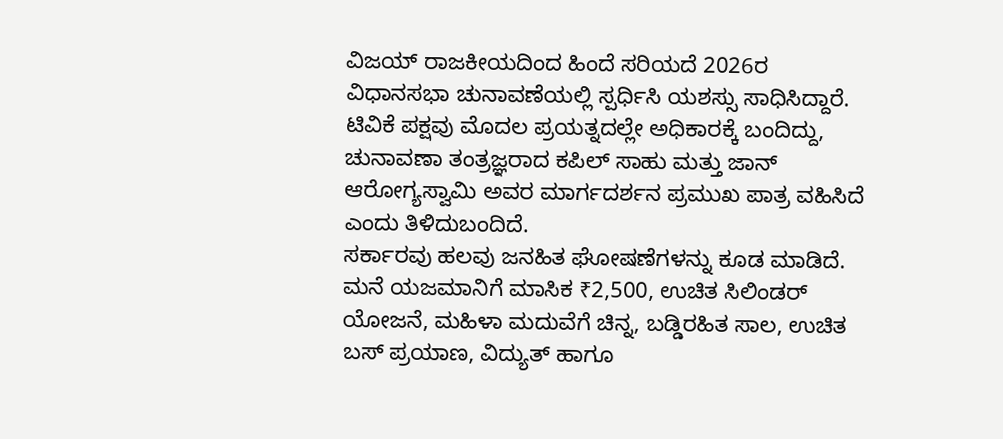ವಿಜಯ್ ರಾಜಕೀಯದಿಂದ ಹಿಂದೆ ಸರಿಯದೆ 2026ರ ವಿಧಾನಸಭಾ ಚುನಾವಣೆಯಲ್ಲಿ ಸ್ಪರ್ಧಿಸಿ ಯಶಸ್ಸು ಸಾಧಿಸಿದ್ದಾರೆ.
ಟಿವಿಕೆ ಪಕ್ಷವು ಮೊದಲ ಪ್ರಯತ್ನದಲ್ಲೇ ಅಧಿಕಾರಕ್ಕೆ ಬಂದಿದ್ದು, ಚುನಾವಣಾ ತಂತ್ರಜ್ಞರಾದ ಕಪಿಲ್ ಸಾಹು ಮತ್ತು ಜಾನ್ ಆರೋಗ್ಯಸ್ವಾಮಿ ಅವರ ಮಾರ್ಗದರ್ಶನ ಪ್ರಮುಖ ಪಾತ್ರ ವಹಿಸಿದೆ ಎಂದು ತಿಳಿದುಬಂದಿದೆ.
ಸರ್ಕಾರವು ಹಲವು ಜನಹಿತ ಘೋಷಣೆಗಳನ್ನು ಕೂಡ ಮಾಡಿದೆ. ಮನೆ ಯಜಮಾನಿಗೆ ಮಾಸಿಕ ₹2,500, ಉಚಿತ ಸಿಲಿಂಡರ್ ಯೋಜನೆ, ಮಹಿಳಾ ಮದುವೆಗೆ ಚಿನ್ನ, ಬಡ್ಡಿರಹಿತ ಸಾಲ, ಉಚಿತ ಬಸ್ ಪ್ರಯಾಣ, ವಿದ್ಯುತ್ ಹಾಗೂ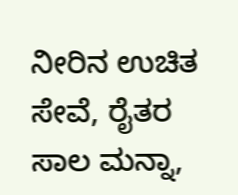ನೀರಿನ ಉಚಿತ ಸೇವೆ, ರೈತರ ಸಾಲ ಮನ್ನಾ,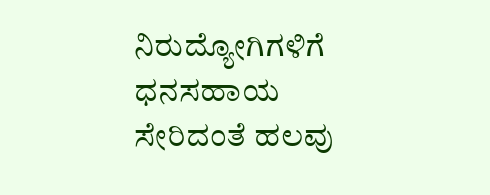ನಿರುದ್ಯೋಗಿಗಳಿಗೆ ಧನಸಹಾಯ ಸೇರಿದಂತೆ ಹಲವು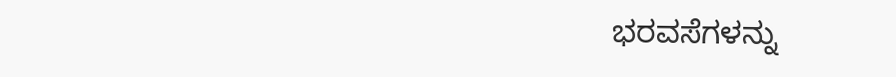ಭರವಸೆಗಳನ್ನು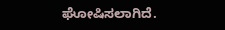ಘೋಷಿಸಲಾಗಿದೆ.